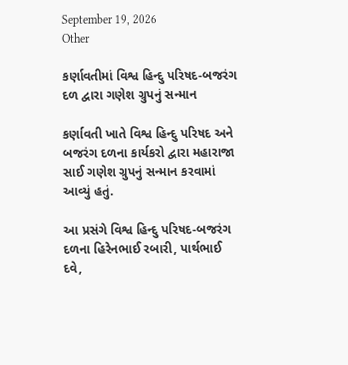September 19, 2026
Other

કર્ણાવતીમાં વિશ્વ હિન્દુ પરિષદ-બજરંગ દળ દ્વારા ગણેશ ગ્રુપનું સન્માન

કર્ણાવતી ખાતે વિશ્વ હિન્દુ પરિષદ અને બજરંગ દળના કાર્યકરો દ્વારા મહારાજા સાઈ ગણેશ ગ્રુપનું સન્માન કરવામાં આવ્યું હતું.

આ પ્રસંગે વિશ્વ હિન્દુ પરિષદ-બજરંગ દળના હિરેનભાઈ રબારી, પાર્થભાઈ દવે,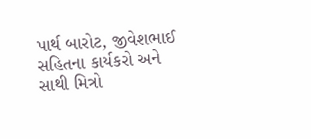પાર્થ બારોટ, જીવેશભાઈ સહિતના કાર્યકરો અને સાથી મિત્રો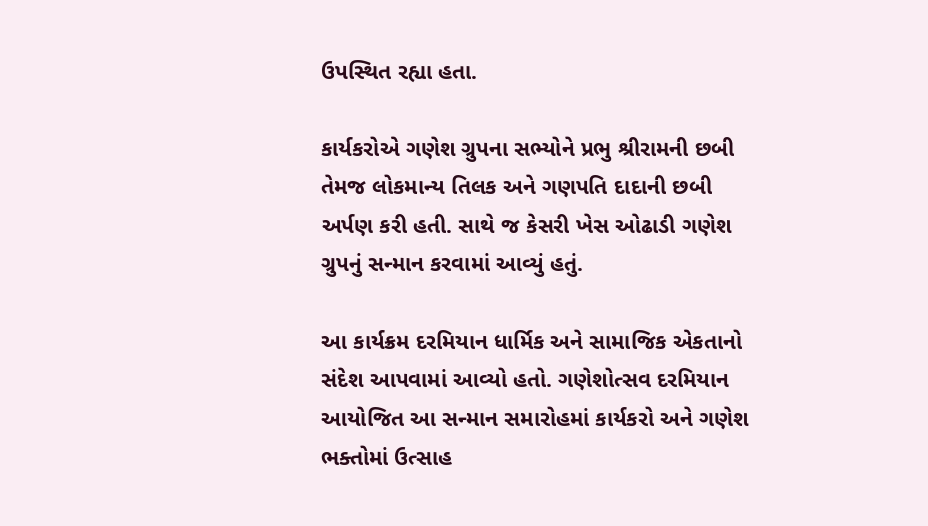ઉપસ્થિત રહ્યા હતા.

કાર્યકરોએ ગણેશ ગ્રુપના સભ્યોને પ્રભુ શ્રીરામની છબી તેમજ લોકમાન્ય તિલક અને ગણપતિ દાદાની છબી અર્પણ કરી હતી. સાથે જ કેસરી ખેસ ઓઢાડી ગણેશ ગ્રુપનું સન્માન કરવામાં આવ્યું હતું.

આ કાર્યક્રમ દરમિયાન ધાર્મિક અને સામાજિક એકતાનો સંદેશ આપવામાં આવ્યો હતો. ગણેશોત્સવ દરમિયાન આયોજિત આ સન્માન સમારોહમાં કાર્યકરો અને ગણેશ ભક્તોમાં ઉત્સાહ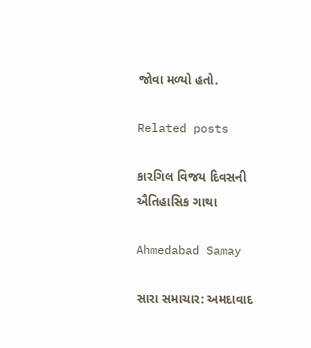જોવા મળ્યો હતો.

Related posts

કારગિલ વિજય દિવસની ઐતિહાસિક ગાથા

Ahmedabad Samay

સારા સમાચાર: અમદાવાદ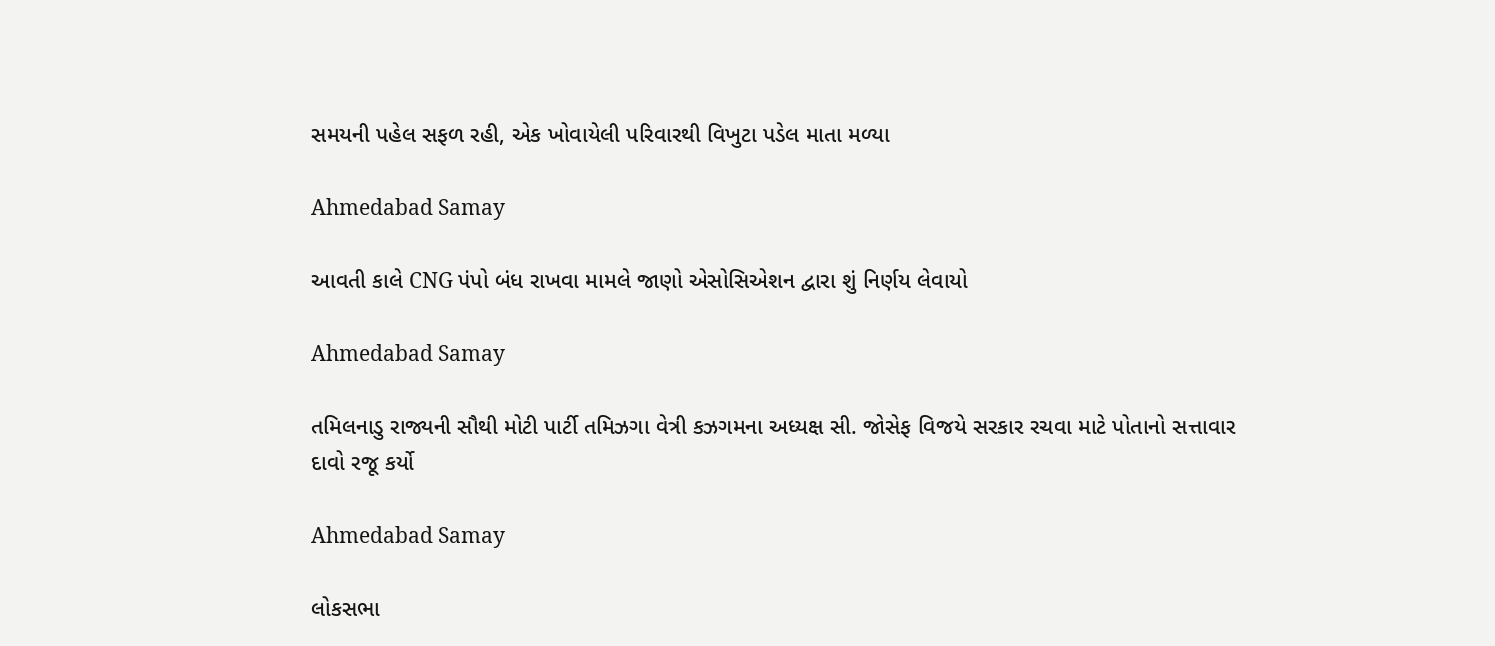સમયની પહેલ સફળ રહી, એક ખોવાયેલી પરિવારથી વિખુટા પડેલ માતા મળ્યા

Ahmedabad Samay

આવતી કાલે CNG પંપો બંધ રાખવા મામલે જાણો એસોસિએશન દ્વારા શું નિર્ણય લેવાયો

Ahmedabad Samay

તમિલનાડુ રાજ્યની સૌથી મોટી પાર્ટી તમિઝગા વેત્રી કઝગમના અધ્યક્ષ સી. જોસેફ વિજયે સરકાર રચવા માટે પોતાનો સત્તાવાર દાવો રજૂ કર્યો

Ahmedabad Samay

લોકસભા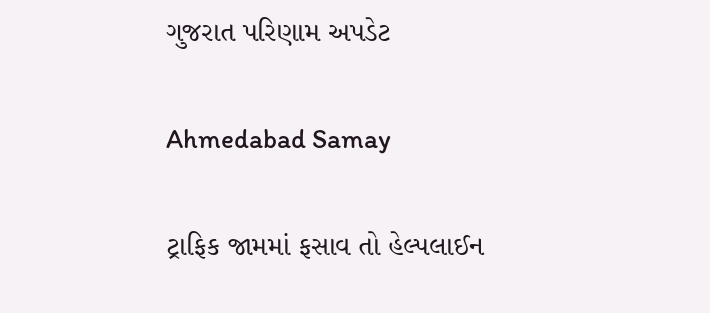ગુજરાત પરિણામ અપડેટ

Ahmedabad Samay

ટ્રાફિક જામમાં ફસાવ તો હેલ્પલાઈન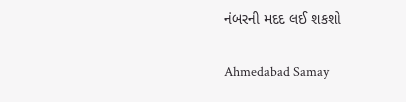નંબરની મદદ લઈ શકશો

Ahmedabad Samay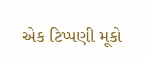એક ટિપ્પણી મૂકો